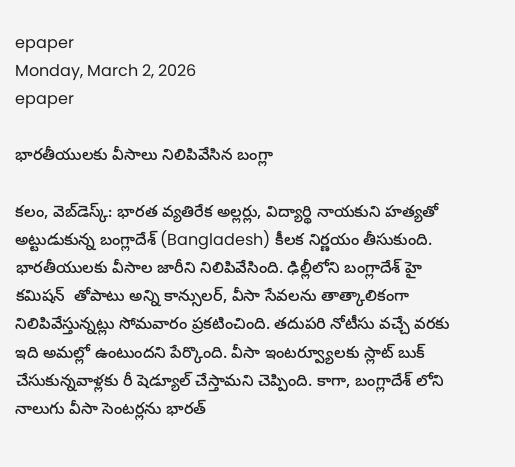epaper
Monday, March 2, 2026
epaper

భారతీయులకు వీసాలు నిలిపివేసిన బంగ్లా

కలం, వెబ్‌డెస్క్: భారత వ్యతిరేక అల్లర్లు, విద్యార్థి నాయకుని హత్యతో అట్టుడుకున్న బంగ్లాదేశ్ (Bangladesh) కీలక నిర్ణయం తీసుకుంది. భారతీయులకు వీసాల జారీని నిలిపివేసింది. ఢిల్లీలోని బంగ్లాదేశ్ హై కమిషన్  తోపాటు అన్ని కాన్సులర్, వీసా సేవలను తాత్కాలికంగా నిలిపివేస్తున్నట్లు సోమవారం ప్రకటించింది. తదుపరి నోటీసు వచ్చే వరకు ఇది అమల్లో ఉంటుందని పేర్కొంది. వీసా ఇంటర్వ్యూలకు స్లాట్ బుక్ చేసుకున్నవాళ్లకు రీ షెడ్యూల్ చేస్తామని చెప్పింది. కాగా, బంగ్లాదేశ్ లోని నాలుగు వీసా సెంటర్లను భారత్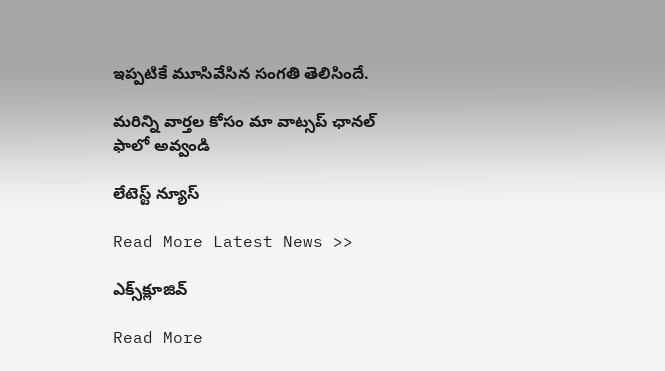ఇప్పటికే మూసివేసిన సంగతి తెలిసిందే.

మ‌రిన్ని వార్త‌ల కోసం మా వాట్స‌ప్ ఛాన‌ల్ ఫాలో అవ్వండి

లేటెస్ట్ న్యూస్‌

Read More Latest News >>

ఎక్స్‌క్లూజివ్‌

Read More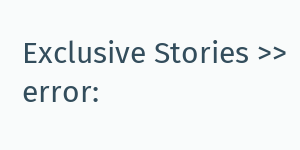Exclusive Stories >>
error: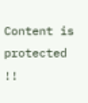Content is protected !!